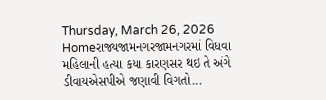Thursday, March 26, 2026
Homeરાજ્યજામનગરજામનગરમાં વિધવા મહિલાની હત્યા કયા કારણસર થઇ તે અંગે ડીવાયએસપીએ જણાવી વિગતો...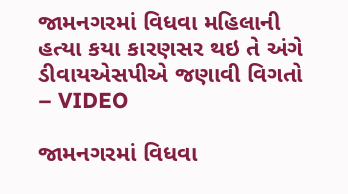જામનગરમાં વિધવા મહિલાની હત્યા કયા કારણસર થઇ તે અંગે ડીવાયએસપીએ જણાવી વિગતો – VIDEO

જામનગરમાં વિધવા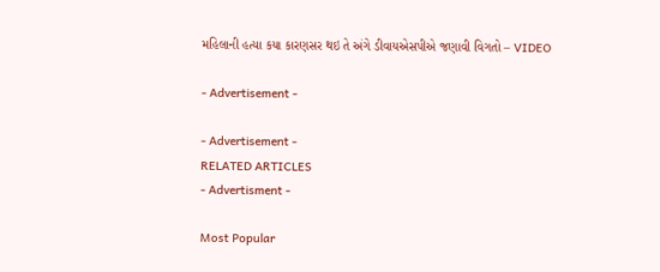મહિલાની હત્યા કયા કારણસર થઇ તે અંગે ડીવાયએસપીએ જણાવી વિગતો – VIDEO

- Advertisement -

- Advertisement -
RELATED ARTICLES
- Advertisment -

Most Popular